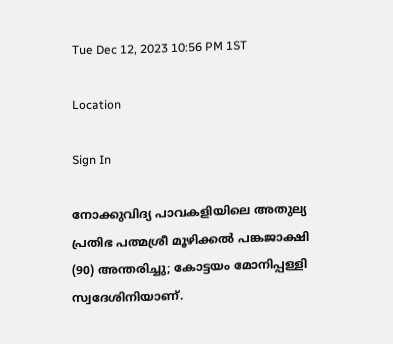Tue Dec 12, 2023 10:56 PM 1ST

Location

Sign In

നോക്കുവിദ്യ പാവകളിയിലെ അതുല്യ പ്രതിഭ പത്മശ്രീ മൂഴിക്കൽ പങ്കജാക്ഷി (90) അന്തരിച്ചു; കോട്ടയം മോനിപ്പള്ളി സ്വദേശിനിയാണ്.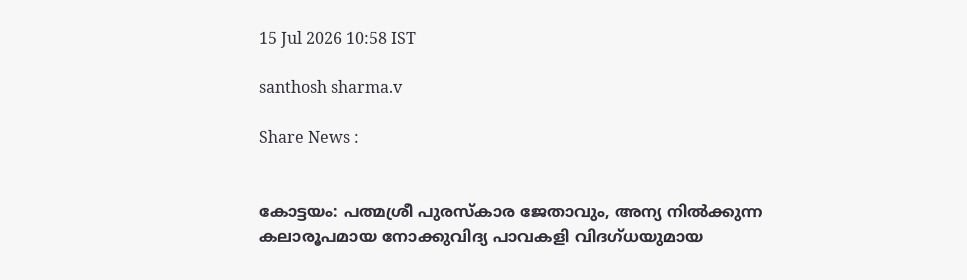15 Jul 2026 10:58 IST

santhosh sharma.v

Share News :


കോട്ടയം: പത്മശ്രീ പുരസ്‌കാര ജേതാവും, അന്യ നിൽക്കുന്ന കലാരൂപമായ നോക്കുവിദ്യ പാവകളി വിദഗ്ധയുമായ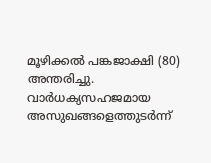മൂഴിക്കൽ പങ്കജാക്ഷി (80) അന്തരിച്ചു. വാർധക്യസഹജമായ അസുഖങ്ങളെത്തുടർന്ന്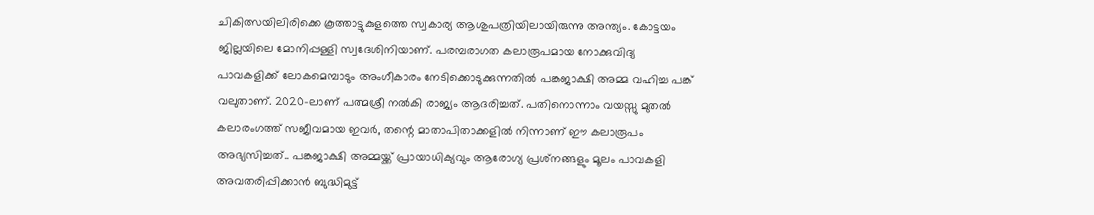ചികിത്സയിലിരിക്കെ കൂത്താട്ടുകുളത്തെ സ്വകാര്യ ആശുപത്രിയിലായിരുന്നു അന്ത്യം. കോട്ടയം ജില്ലയിലെ മോനിപ്പള്ളി സ്വദേശിനിയാണ്. പരമ്പരാഗത കലാരൂപമായ നോക്കുവിദ്യ പാവകളിക്ക് ലോകമെമ്പാടും അംഗീകാരം നേടിക്കൊടുക്കുന്നതിൽ പങ്കജാക്ഷി അമ്മ വഹിച്ച പങ്ക് വലുതാണ്. 2020-ലാണ് പത്മശ്രീ നൽകി രാജ്യം ആദരിച്ചത്. പതിനൊന്നാം വയസ്സു മുതൽ കലാരംഗത്ത് സജീവമായ ഇവർ, തന്റെ മാതാപിതാക്കളിൽ നിന്നാണ് ഈ കലാരൂപം അഭ്യസിച്ചത്.. പങ്കജാക്ഷി അമ്മയ്ക്ക് പ്രായാധിക്യവും ആരോഗ്യ പ്രശ്‌നങ്ങളും മൂലം പാവകളി അവതരിപ്പിക്കാന്‍ ബുദ്ധിമുട്ട്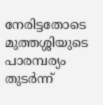നേരിട്ടതോടെ മുത്തശ്ശിയുടെ പാരമ്പര്യം തുടര്‍ന്ന്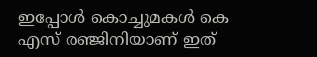ഇപ്പോള്‍ കൊച്ചുമകള്‍ കെ എസ് രഞ്ജിനിയാണ് ഇത്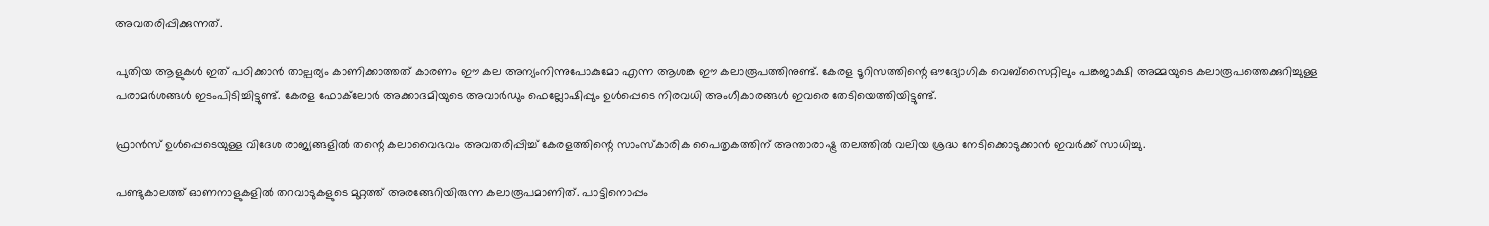അവതരിപ്പിക്കുന്നത്.

പുതിയ ആളുകള്‍ ഇത് പഠിക്കാന്‍ താല്പര്യം കാണിക്കാത്തത് കാരണം ഈ കല അന്യംനിന്നുപോകുമോ എന്ന ആശങ്ക ഈ കലാരൂപത്തിനുണ്ട്. കേരള ടൂറിസത്തിന്റെ ഔദ്യോഗിക വെബ്‌സൈറ്റിലും പങ്കജാക്ഷി അമ്മയുടെ കലാരൂപത്തെക്കുറിച്ചുള്ള പരാമർശങ്ങൾ ഇടംപിടിച്ചിട്ടുണ്ട്. കേരള ഫോക്‌ലോർ അക്കാദമിയുടെ അവാർഡും ഫെല്ലോഷിപ്പും ഉൾപ്പെടെ നിരവധി അംഗീകാരങ്ങൾ ഇവരെ തേടിയെത്തിയിട്ടുണ്ട്.

ഫ്രാൻസ് ഉൾപ്പെടെയുള്ള വിദേശ രാജ്യങ്ങളിൽ തന്റെ കലാവൈഭവം അവതരിപ്പിച്ച് കേരളത്തിന്റെ സാംസ്കാരിക പൈതൃകത്തിന് അന്താരാഷ്ട്ര തലത്തിൽ വലിയ ശ്രദ്ധ നേടിക്കൊടുക്കാൻ ഇവർക്ക് സാധിച്ചു.

പണ്ടുകാലത്ത് ഓണനാളുകളില്‍ തറവാടുകളുടെ മുറ്റത്ത് അരങ്ങേറിയിരുന്ന കലാരൂപമാണിത്. പാട്ടിനൊപ്പം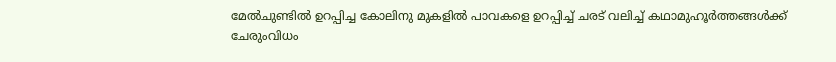മേല്‍ചുണ്ടില്‍ ഉറപ്പിച്ച കോലിനു മുകളില്‍ പാവകളെ ഉറപ്പിച്ച് ചരട് വലിച്ച് കഥാമുഹൂര്‍ത്തങ്ങള്‍ക്ക് ചേരുംവിധം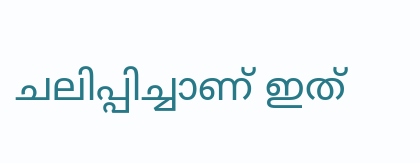ചലിപ്പിച്ചാണ് ഇത്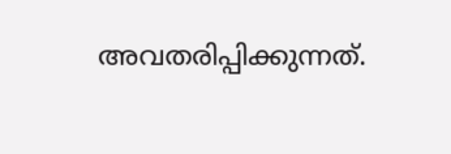അവതരിപ്പിക്കുന്നത്.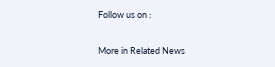Follow us on :

More in Related News